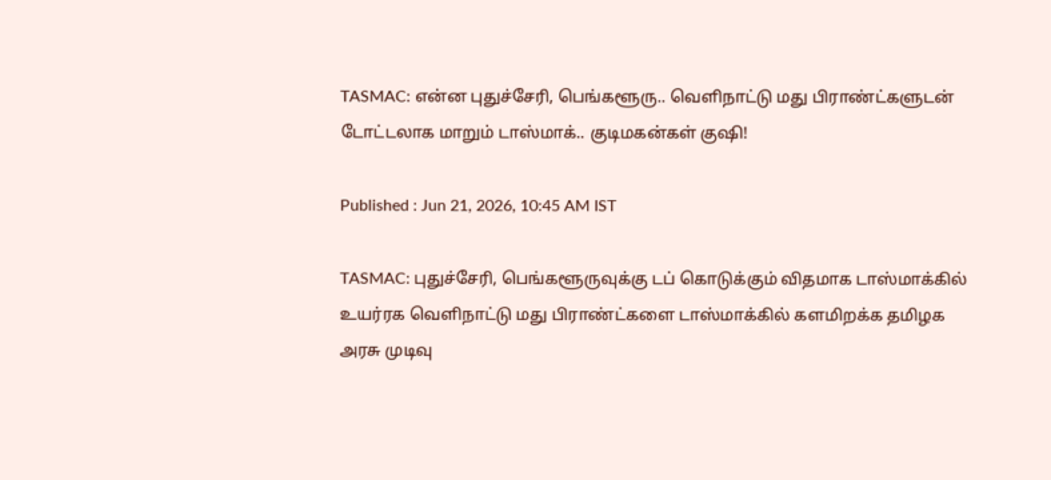TASMAC: என்ன புதுச்சேரி, பெங்களூரு.. வெளிநாட்டு மது பிராண்ட்களுடன் டோட்டலாக மாறும் டாஸ்மாக்.. குடிமகன்கள் குஷி!

Published : Jun 21, 2026, 10:45 AM IST

TASMAC: புதுச்சேரி, பெங்களூருவுக்கு டப் கொடுக்கும் விதமாக டாஸ்மாக்கில் உயர்ரக வெளிநாட்டு மது பிராண்ட்களை டாஸ்மாக்கில் களமிறக்க தமிழக அரசு முடிவு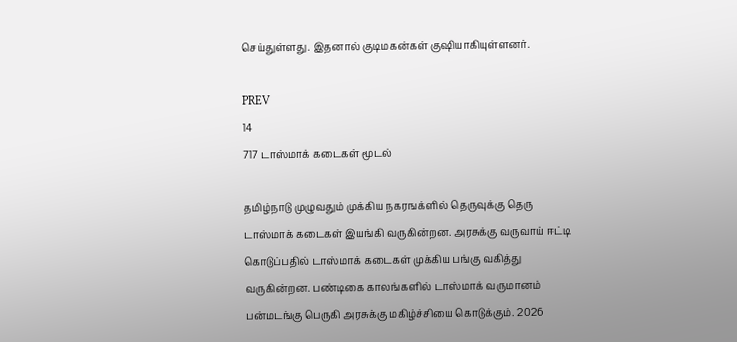செய்துள்ளது. இதனால் குடிமகன்கள் குஷியாகியுள்ளனர்.

PREV
14
717 டாஸ்மாக் கடைகள் மூடல்

தமிழ்நாடு முழுவதும் முக்கிய நகரஙக்ளில் தெருவுக்கு தெரு டாஸ்மாக் கடைகள் இயங்கி வருகின்றன. அரசுக்கு வருவாய் ஈட்டி கொடுப்பதில் டாஸ்மாக் கடைகள் முக்கிய பங்கு வகித்து வருகின்றன. பண்டிகை காலங்களில் டாஸ்மாக் வருமானம் பன்மடங்கு பெருகி அரசுக்கு மகிழ்ச்சியை கொடுக்கும். 2026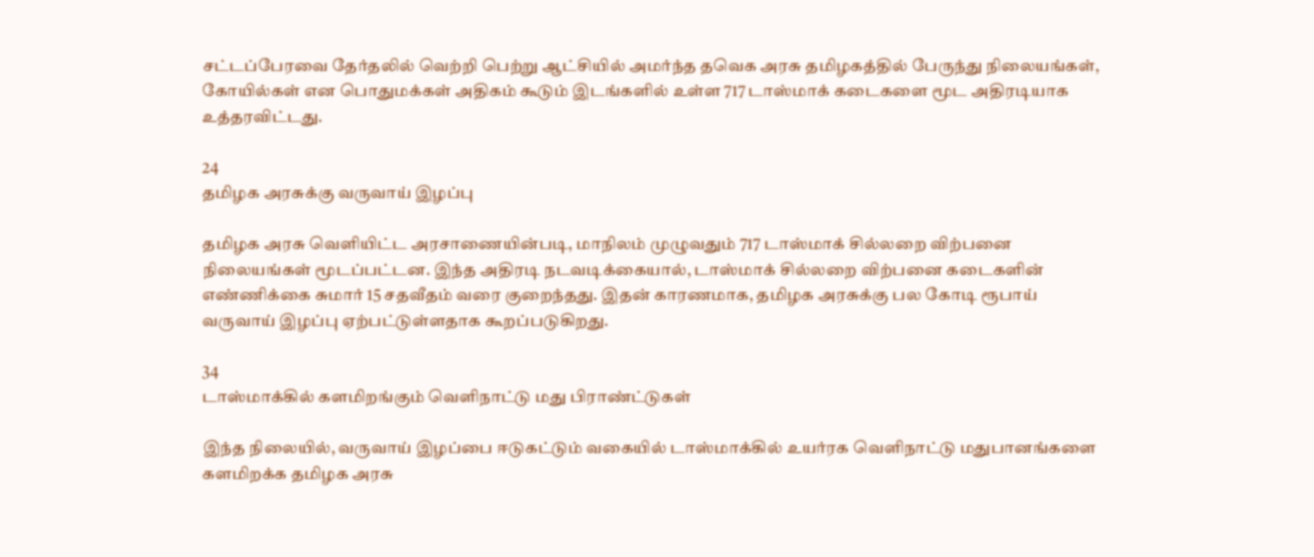சட்டப்பேரவை தேர்தலில் வெற்றி பெற்று ஆட்சியில் அமர்ந்த தவெக அரசு தமிழகத்தில் பேருந்து நிலையங்கள், கோயில்கள் என பொதுமக்கள் அதிகம் கூடும் இடங்களில் உள்ள 717 டாஸ்மாக் கடைகளை மூட அதிரடியாக உத்தரவிட்டது.

24
தமிழக அரசுக்கு வருவாய் இழப்பு

தமிழக அரசு வெளியிட்ட அரசாணையின்படி, மாநிலம் முழுவதும் 717 டாஸ்மாக் சில்லறை விற்பனை நிலையங்கள் மூடப்பட்டன. இந்த அதிரடி நடவடிக்கையால், டாஸ்மாக் சில்லறை விற்பனை கடைகளின் எண்ணிக்கை சுமார் 15 சதவீதம் வரை குறைந்தது. இதன் காரணமாக, தமிழக அரசுக்கு பல கோடி ரூபாய் வருவாய் இழப்பு ஏற்பட்டுள்ளதாக கூறப்படுகிறது.

34
டாஸ்மாக்கில் களமிறங்கும் வெளிநாட்டு மது பிராண்ட்டுகள்

இந்த நிலையில், வருவாய் இழப்பை ஈடுகட்டும் வகையில் டாஸ்மாக்கில் உயர்ரக வெளிநாட்டு மதுபானங்களை களமிறக்க தமிழக அரசு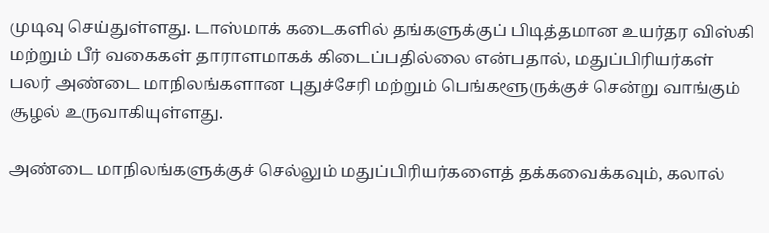முடிவு செய்துள்ளது. டாஸ்மாக் கடைகளில் தங்களுக்குப் பிடித்தமான உயர்தர விஸ்கி மற்றும் பீர் வகைகள் தாராளமாகக் கிடைப்பதில்லை என்பதால், மதுப்பிரியர்கள் பலர் அண்டை மாநிலங்களான புதுச்சேரி மற்றும் பெங்களூருக்குச் சென்று வாங்கும் சூழல் உருவாகியுள்ளது.

அண்டை மாநிலங்களுக்குச் செல்லும் மதுப்பிரியர்களைத் தக்கவைக்கவும், கலால்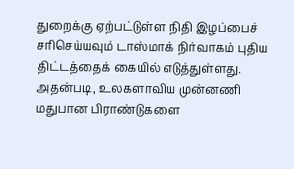துறைக்கு ஏற்பட்டுள்ள நிதி இழப்பைச் சரிசெய்யவும் டாஸ்மாக் நிர்வாகம் புதிய திட்டத்தைக் கையில் எடுத்துள்ளது. அதன்படி, உலகளாவிய முன்னணி மதுபான பிராண்டுகளை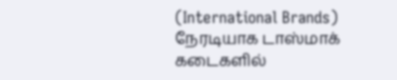(International Brands) நேரடியாக டாஸ்மாக் கடைகளில்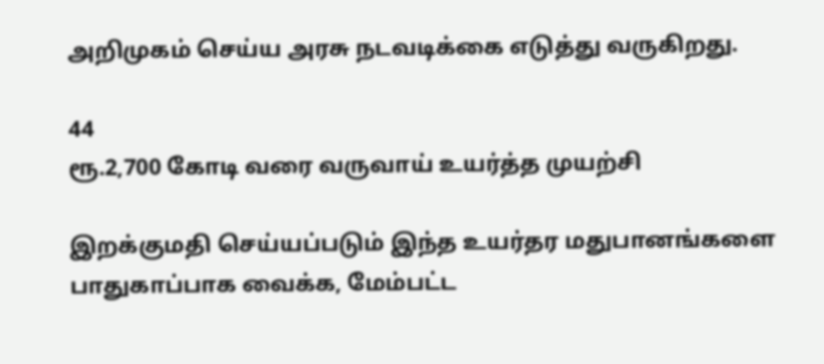அறிமுகம் செய்ய அரசு நடவடிக்கை எடுத்து வருகிறது.

44
ரூ.2,700 கோடி வரை வருவாய் உயர்த்த முயற்சி

இறக்குமதி செய்யப்படும் இந்த உயர்தர மதுபானங்களை பாதுகாப்பாக வைக்க, மேம்பட்ட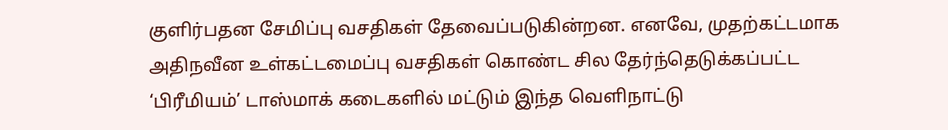குளிர்பதன சேமிப்பு வசதிகள் தேவைப்படுகின்றன. எனவே, முதற்கட்டமாக அதிநவீன உள்கட்டமைப்பு வசதிகள் கொண்ட சில தேர்ந்தெடுக்கப்பட்ட ‘பிரீமியம்’ டாஸ்மாக் கடைகளில் மட்டும் இந்த வெளிநாட்டு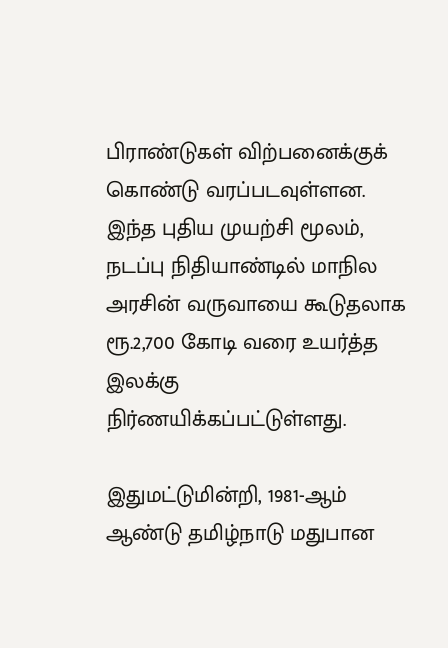பிராண்டுகள் விற்பனைக்குக் கொண்டு வரப்படவுள்ளன. இந்த புதிய முயற்சி மூலம், நடப்பு நிதியாண்டில் மாநில அரசின் வருவாயை கூடுதலாக ரூ.2,700 கோடி வரை உயர்த்த இலக்கு நிர்ணயிக்கப்பட்டுள்ளது.

இதுமட்டுமின்றி, 1981-ஆம் ஆண்டு தமிழ்நாடு மதுபான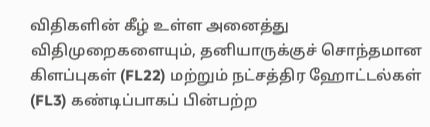விதிகளின் கீழ் உள்ள அனைத்து விதிமுறைகளையும், தனியாருக்குச் சொந்தமான கிளப்புகள் (FL22) மற்றும் நட்சத்திர ஹோட்டல்கள் (FL3) கண்டிப்பாகப் பின்பற்ற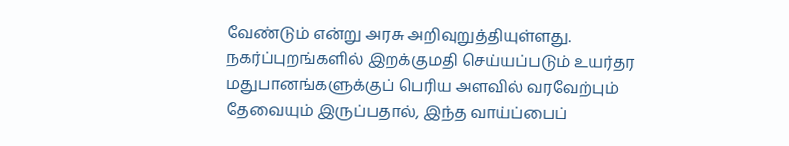வேண்டும் என்று அரசு அறிவுறுத்தியுள்ளது. நகர்ப்புறங்களில் இறக்குமதி செய்யப்படும் உயர்தர மதுபானங்களுக்குப் பெரிய அளவில் வரவேற்பும் தேவையும் இருப்பதால், இந்த வாய்ப்பைப்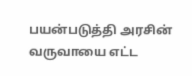பயன்படுத்தி அரசின் வருவாயை எட்ட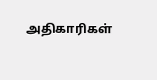அதிகாரிகள்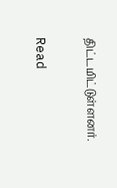திட்டமிட்டுள்ளனர்.

Read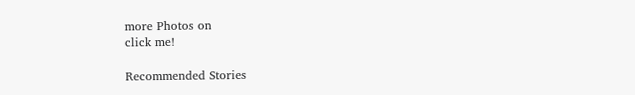more Photos on
click me!

Recommended Stories